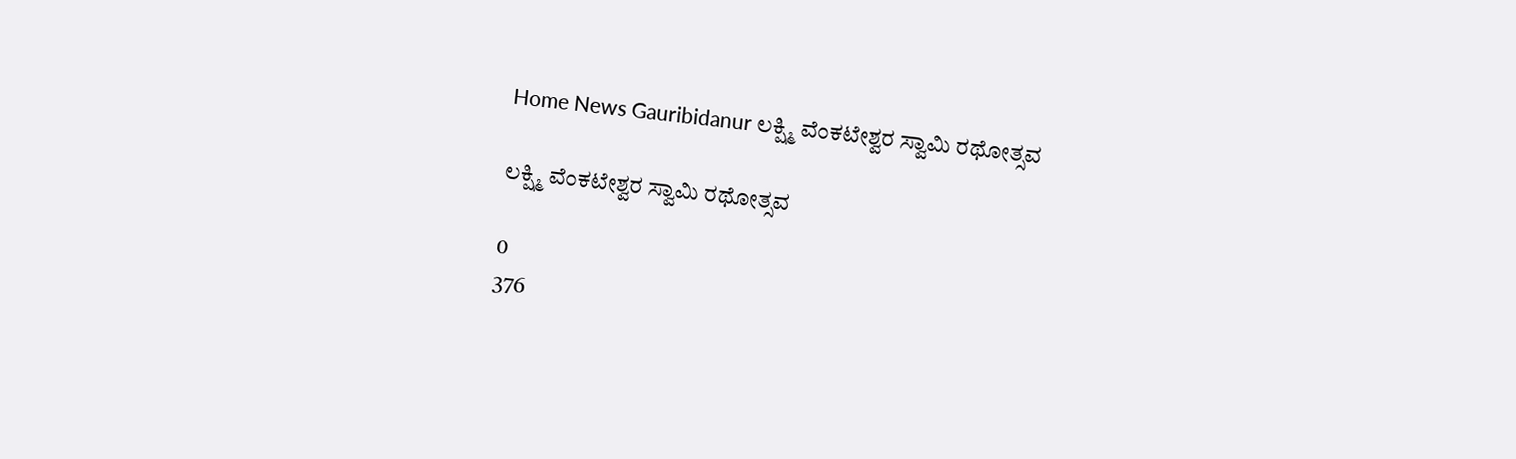Home News Gauribidanur ಲಕ್ಷ್ಮಿ ವೆಂಕಟೇಶ್ವರ ಸ್ವಾಮಿ ರಥೋತ್ಸವ

ಲಕ್ಷ್ಮಿ ವೆಂಕಟೇಶ್ವರ ಸ್ವಾಮಿ ರಥೋತ್ಸವ

0
376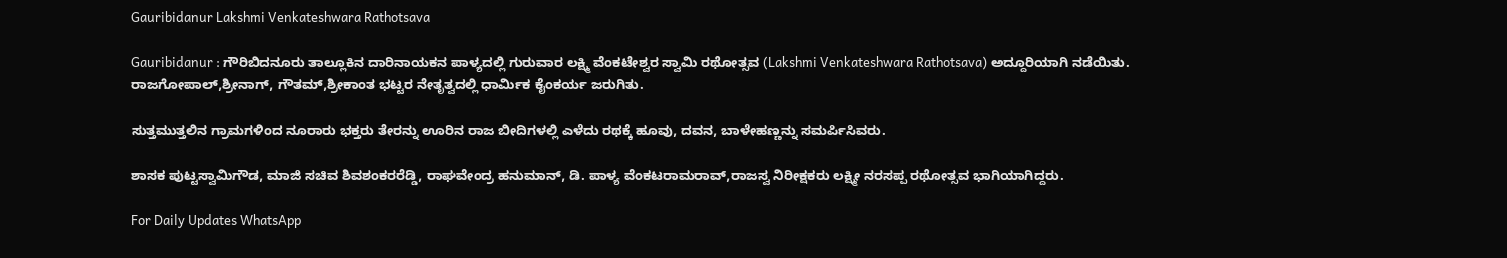Gauribidanur Lakshmi Venkateshwara Rathotsava

Gauribidanur : ಗೌರಿಬಿದನೂರು ತಾಲ್ಲೂಕಿನ ದಾರಿನಾಯಕನ ಪಾಳ್ಯದಲ್ಲಿ ಗುರುವಾರ ಲಕ್ಷ್ಮಿ ವೆಂಕಟೇಶ್ವರ ಸ್ವಾಮಿ ರಥೋತ್ಸವ (Lakshmi Venkateshwara Rathotsava) ಅದ್ದೂರಿಯಾಗಿ ನಡೆಯಿತು. ರಾಜಗೋಪಾಲ್,ಶ್ರೀನಾಗ್, ಗೌತಮ್,ಶ್ರೀಕಾಂತ ಭಟ್ಟರ ನೇತೃತ್ವದಲ್ಲಿ ಧಾರ್ಮಿಕ ಕೈಂಕರ್ಯ ಜರುಗಿತು.

ಸುತ್ತಮುತ್ತಲಿನ ಗ್ರಾಮಗಳಿಂದ ನೂರಾರು ಭಕ್ತರು ತೇರನ್ನು ಊರಿನ ರಾಜ ಬೀದಿಗಳಲ್ಲಿ ಎಳೆದು ರಥಕ್ಕೆ ಹೂವು, ದವನ, ಬಾಳೇಹಣ್ಣನ್ನು ಸಮರ್ಪಿಸಿವರು.

ಶಾಸಕ ಪುಟ್ಟಸ್ವಾಮಿಗೌಡ, ಮಾಜಿ ಸಚಿವ ಶಿವಶಂಕರರೆಡ್ಡಿ, ರಾಘವೇಂದ್ರ ಹನುಮಾನ್, ಡಿ. ಪಾಳ್ಯ ವೆಂಕಟರಾಮರಾವ್,ರಾಜಸ್ವ ನಿರೀಕ್ಷಕರು ಲಕ್ಷ್ಮೀ ನರಸಪ್ಪ ರಥೋತ್ಸವ ಭಾಗಿಯಾಗಿದ್ದರು.

For Daily Updates WhatsApp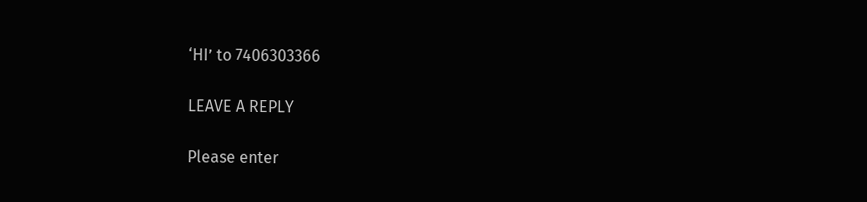‘HI’ to 7406303366

LEAVE A REPLY

Please enter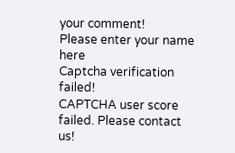your comment!
Please enter your name here
Captcha verification failed!
CAPTCHA user score failed. Please contact us!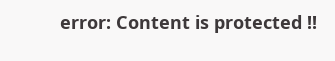error: Content is protected !!